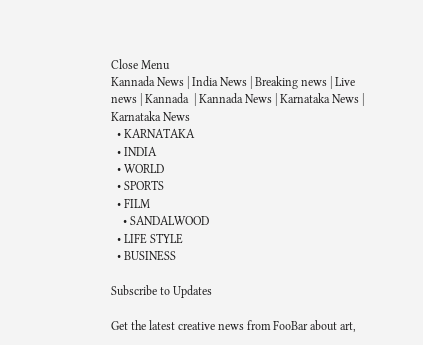Close Menu
Kannada News | India News | Breaking news | Live news | Kannada  | Kannada News | Karnataka News | Karnataka News
  • KARNATAKA
  • INDIA
  • WORLD
  • SPORTS
  • FILM
    • SANDALWOOD
  • LIFE STYLE
  • BUSINESS

Subscribe to Updates

Get the latest creative news from FooBar about art,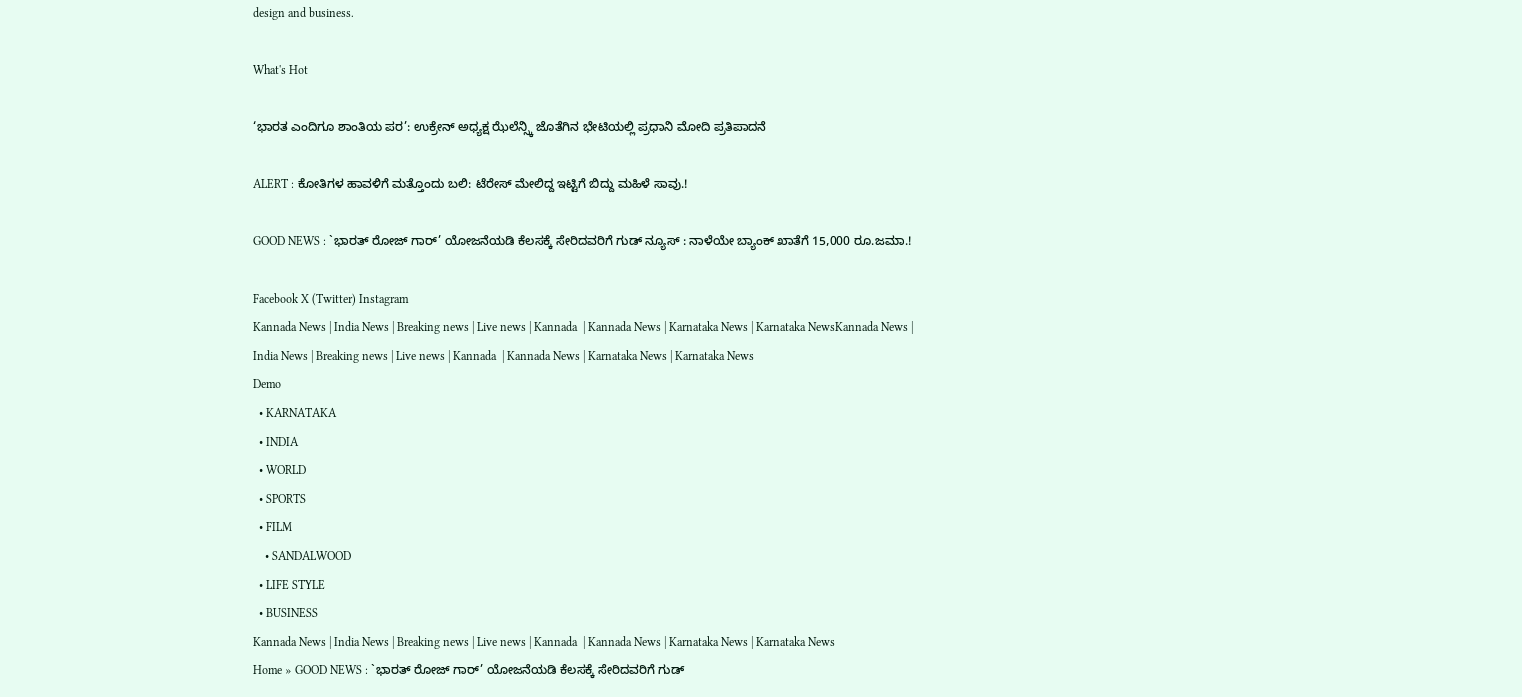design and business.

What's Hot

‘ಭಾರತ ಎಂದಿಗೂ ಶಾಂತಿಯ ಪರ’: ಉಕ್ರೇನ್ ಅಧ್ಯಕ್ಷ ಝೆಲೆನ್ಸ್ಕಿ ಜೊತೆಗಿನ ಭೇಟಿಯಲ್ಲಿ ಪ್ರಧಾನಿ ಮೋದಿ ಪ್ರತಿಪಾದನೆ

ALERT : ಕೋತಿಗಳ ಹಾವಳಿಗೆ ಮತ್ತೊಂದು ಬಲಿ: ಟೆರೇಸ್ ಮೇಲಿದ್ದ ಇಟ್ಟಿಗೆ ಬಿದ್ದು ಮಹಿಳೆ ಸಾವು.!

GOOD NEWS : `ಭಾರತ್ ರೋಜ್‌ ಗಾರ್’ ಯೋಜನೆಯಡಿ ಕೆಲಸಕ್ಕೆ ಸೇರಿದವರಿಗೆ ಗುಡ್ ನ್ಯೂಸ್ : ನಾಳೆಯೇ ಬ್ಯಾಂಕ್ ಖಾತೆಗೆ 15,000 ರೂ.ಜಮಾ.!

Facebook X (Twitter) Instagram
Kannada News | India News | Breaking news | Live news | Kannada  | Kannada News | Karnataka News | Karnataka NewsKannada News | India News | Breaking news | Live news | Kannada  | Kannada News | Karnataka News | Karnataka News
Demo
  • KARNATAKA
  • INDIA
  • WORLD
  • SPORTS
  • FILM
    • SANDALWOOD
  • LIFE STYLE
  • BUSINESS
Kannada News | India News | Breaking news | Live news | Kannada  | Kannada News | Karnataka News | Karnataka News
Home » GOOD NEWS : `ಭಾರತ್ ರೋಜ್‌ ಗಾರ್’ ಯೋಜನೆಯಡಿ ಕೆಲಸಕ್ಕೆ ಸೇರಿದವರಿಗೆ ಗುಡ್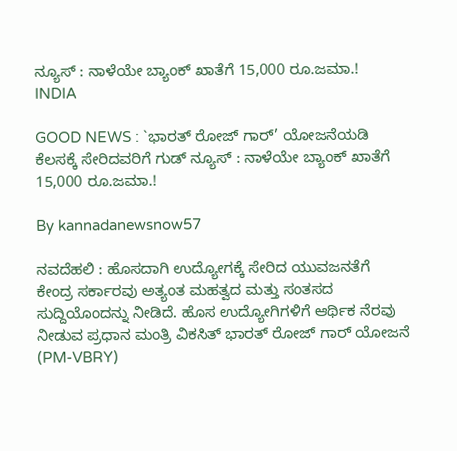ನ್ಯೂಸ್ : ನಾಳೆಯೇ ಬ್ಯಾಂಕ್ ಖಾತೆಗೆ 15,000 ರೂ.ಜಮಾ.!
INDIA

GOOD NEWS : `ಭಾರತ್ ರೋಜ್‌ ಗಾರ್’ ಯೋಜನೆಯಡಿ ಕೆಲಸಕ್ಕೆ ಸೇರಿದವರಿಗೆ ಗುಡ್ ನ್ಯೂಸ್ : ನಾಳೆಯೇ ಬ್ಯಾಂಕ್ ಖಾತೆಗೆ 15,000 ರೂ.ಜಮಾ.!

By kannadanewsnow57

ನವದೆಹಲಿ : ಹೊಸದಾಗಿ ಉದ್ಯೋಗಕ್ಕೆ ಸೇರಿದ ಯುವಜನತೆಗೆ ಕೇಂದ್ರ ಸರ್ಕಾರವು ಅತ್ಯಂತ ಮಹತ್ವದ ಮತ್ತು ಸಂತಸದ ಸುದ್ದಿಯೊಂದನ್ನು ನೀಡಿದೆ. ಹೊಸ ಉದ್ಯೋಗಿಗಳಿಗೆ ಆರ್ಥಿಕ ನೆರವು ನೀಡುವ ಪ್ರಧಾನ ಮಂತ್ರಿ ವಿಕಸಿತ್ ಭಾರತ್ ರೋಜ್‌ ಗಾರ್ ಯೋಜನೆ (PM-VBRY)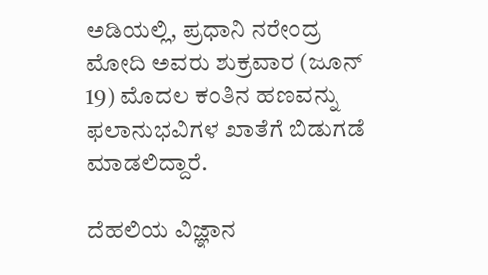ಅಡಿಯಲ್ಲಿ, ಪ್ರಧಾನಿ ನರೇಂದ್ರ ಮೋದಿ ಅವರು ಶುಕ್ರವಾರ (ಜೂನ್ 19) ಮೊದಲ ಕಂತಿನ ಹಣವನ್ನು ಫಲಾನುಭವಿಗಳ ಖಾತೆಗೆ ಬಿಡುಗಡೆ ಮಾಡಲಿದ್ದಾರೆ.

ದೆಹಲಿಯ ವಿಜ್ಞಾನ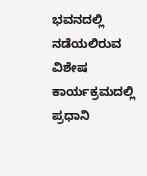ಭವನದಲ್ಲಿ ನಡೆಯಲಿರುವ ವಿಶೇಷ ಕಾರ್ಯಕ್ರಮದಲ್ಲಿ ಪ್ರಧಾನಿ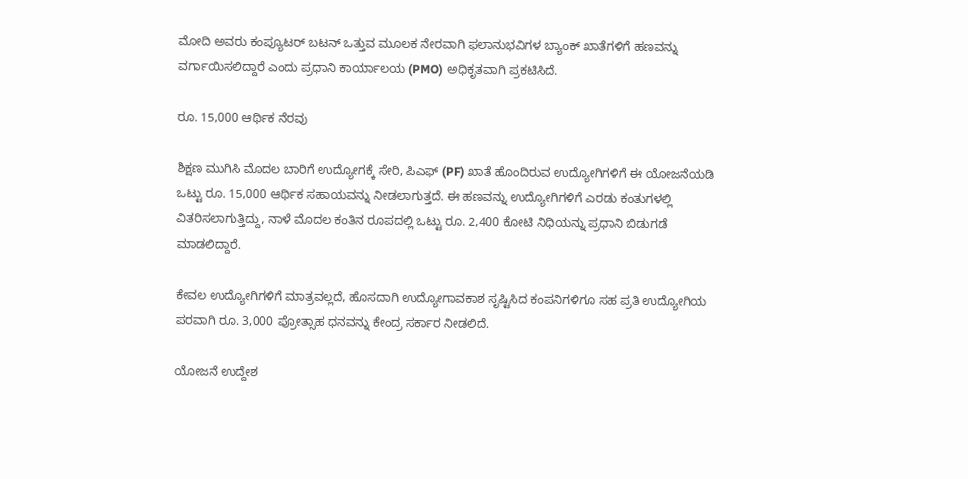ಮೋದಿ ಅವರು ಕಂಪ್ಯೂಟರ್ ಬಟನ್ ಒತ್ತುವ ಮೂಲಕ ನೇರವಾಗಿ ಫಲಾನುಭವಿಗಳ ಬ್ಯಾಂಕ್ ಖಾತೆಗಳಿಗೆ ಹಣವನ್ನು ವರ್ಗಾಯಿಸಲಿದ್ದಾರೆ ಎಂದು ಪ್ರಧಾನಿ ಕಾರ್ಯಾಲಯ (PMO) ಅಧಿಕೃತವಾಗಿ ಪ್ರಕಟಿಸಿದೆ.

ರೂ. 15,000 ಆರ್ಥಿಕ ನೆರವು

ಶಿಕ್ಷಣ ಮುಗಿಸಿ ಮೊದಲ ಬಾರಿಗೆ ಉದ್ಯೋಗಕ್ಕೆ ಸೇರಿ, ಪಿಎಫ್ (PF) ಖಾತೆ ಹೊಂದಿರುವ ಉದ್ಯೋಗಿಗಳಿಗೆ ಈ ಯೋಜನೆಯಡಿ ಒಟ್ಟು ರೂ. 15,000 ಆರ್ಥಿಕ ಸಹಾಯವನ್ನು ನೀಡಲಾಗುತ್ತದೆ. ಈ ಹಣವನ್ನು ಉದ್ಯೋಗಿಗಳಿಗೆ ಎರಡು ಕಂತುಗಳಲ್ಲಿ ವಿತರಿಸಲಾಗುತ್ತಿದ್ದು, ನಾಳೆ ಮೊದಲ ಕಂತಿನ ರೂಪದಲ್ಲಿ ಒಟ್ಟು ರೂ. 2,400 ಕೋಟಿ ನಿಧಿಯನ್ನು ಪ್ರಧಾನಿ ಬಿಡುಗಡೆ ಮಾಡಲಿದ್ದಾರೆ.

ಕೇವಲ ಉದ್ಯೋಗಿಗಳಿಗೆ ಮಾತ್ರವಲ್ಲದೆ, ಹೊಸದಾಗಿ ಉದ್ಯೋಗಾವಕಾಶ ಸೃಷ್ಟಿಸಿದ ಕಂಪನಿಗಳಿಗೂ ಸಹ ಪ್ರತಿ ಉದ್ಯೋಗಿಯ ಪರವಾಗಿ ರೂ. 3,000 ಪ್ರೋತ್ಸಾಹ ಧನವನ್ನು ಕೇಂದ್ರ ಸರ್ಕಾರ ನೀಡಲಿದೆ.

ಯೋಜನೆ ಉದ್ದೇಶ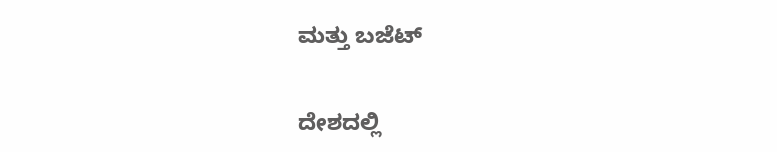ಮತ್ತು ಬಜೆಟ್

ದೇಶದಲ್ಲಿ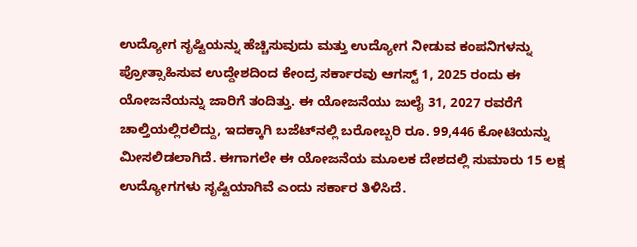ಉದ್ಯೋಗ ಸೃಷ್ಟಿಯನ್ನು ಹೆಚ್ಚಿಸುವುದು ಮತ್ತು ಉದ್ಯೋಗ ನೀಡುವ ಕಂಪನಿಗಳನ್ನು ಪ್ರೋತ್ಸಾಹಿಸುವ ಉದ್ದೇಶದಿಂದ ಕೇಂದ್ರ ಸರ್ಕಾರವು ಆಗಸ್ಟ್ 1, 2025 ರಂದು ಈ ಯೋಜನೆಯನ್ನು ಜಾರಿಗೆ ತಂದಿತ್ತು. ಈ ಯೋಜನೆಯು ಜುಲೈ 31, 2027 ರವರೆಗೆ ಚಾಲ್ತಿಯಲ್ಲಿರಲಿದ್ದು, ಇದಕ್ಕಾಗಿ ಬಜೆಟ್‌ನಲ್ಲಿ ಬರೋಬ್ಬರಿ ರೂ. 99,446 ಕೋಟಿಯನ್ನು ಮೀಸಲಿಡಲಾಗಿದೆ. ಈಗಾಗಲೇ ಈ ಯೋಜನೆಯ ಮೂಲಕ ದೇಶದಲ್ಲಿ ಸುಮಾರು 15 ಲಕ್ಷ ಉದ್ಯೋಗಗಳು ಸೃಷ್ಟಿಯಾಗಿವೆ ಎಂದು ಸರ್ಕಾರ ತಿಳಿಸಿದೆ.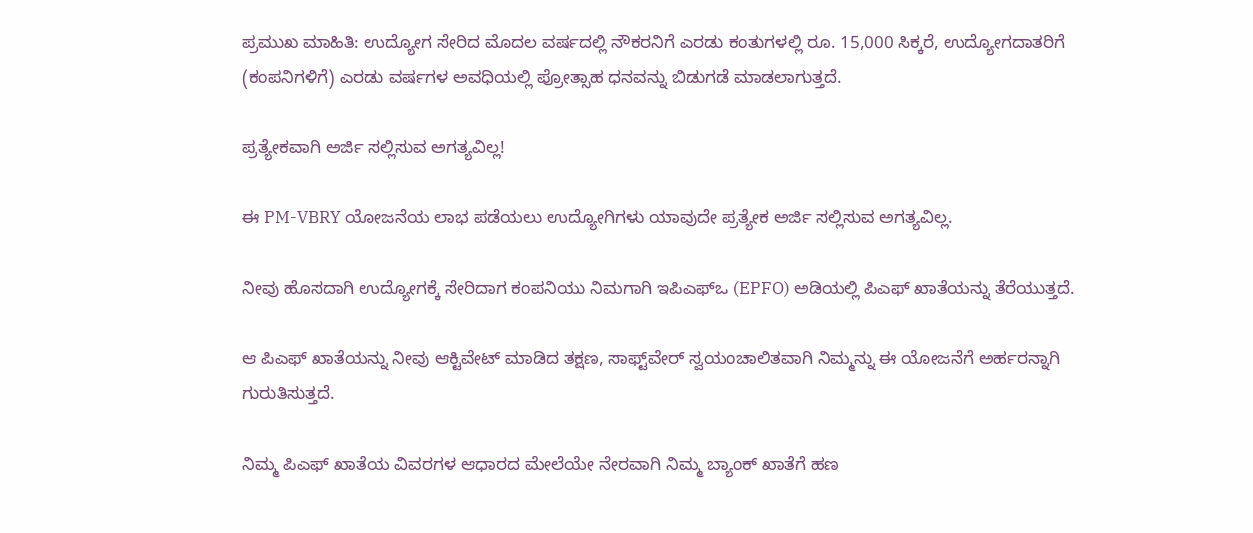ಪ್ರಮುಖ ಮಾಹಿತಿ: ಉದ್ಯೋಗ ಸೇರಿದ ಮೊದಲ ವರ್ಷದಲ್ಲಿ ನೌಕರನಿಗೆ ಎರಡು ಕಂತುಗಳಲ್ಲಿ ರೂ. 15,000 ಸಿಕ್ಕರೆ, ಉದ್ಯೋಗದಾತರಿಗೆ (ಕಂಪನಿಗಳಿಗೆ) ಎರಡು ವರ್ಷಗಳ ಅವಧಿಯಲ್ಲಿ ಪ್ರೋತ್ಸಾಹ ಧನವನ್ನು ಬಿಡುಗಡೆ ಮಾಡಲಾಗುತ್ತದೆ.

ಪ್ರತ್ಯೇಕವಾಗಿ ಅರ್ಜಿ ಸಲ್ಲಿಸುವ ಅಗತ್ಯವಿಲ್ಲ!

ಈ PM-VBRY ಯೋಜನೆಯ ಲಾಭ ಪಡೆಯಲು ಉದ್ಯೋಗಿಗಳು ಯಾವುದೇ ಪ್ರತ್ಯೇಕ ಅರ್ಜಿ ಸಲ್ಲಿಸುವ ಅಗತ್ಯವಿಲ್ಲ.

ನೀವು ಹೊಸದಾಗಿ ಉದ್ಯೋಗಕ್ಕೆ ಸೇರಿದಾಗ ಕಂಪನಿಯು ನಿಮಗಾಗಿ ಇಪಿಎಫ್‌ಒ (EPFO) ಅಡಿಯಲ್ಲಿ ಪಿಎಫ್ ಖಾತೆಯನ್ನು ತೆರೆಯುತ್ತದೆ.

ಆ ಪಿಎಫ್ ಖಾತೆಯನ್ನು ನೀವು ಆಕ್ಟಿವೇಟ್ ಮಾಡಿದ ತಕ್ಷಣ, ಸಾಫ್ಟ್‌ವೇರ್ ಸ್ವಯಂಚಾಲಿತವಾಗಿ ನಿಮ್ಮನ್ನು ಈ ಯೋಜನೆಗೆ ಅರ್ಹರನ್ನಾಗಿ ಗುರುತಿಸುತ್ತದೆ.

ನಿಮ್ಮ ಪಿಎಫ್ ಖಾತೆಯ ವಿವರಗಳ ಆಧಾರದ ಮೇಲೆಯೇ ನೇರವಾಗಿ ನಿಮ್ಮ ಬ್ಯಾಂಕ್ ಖಾತೆಗೆ ಹಣ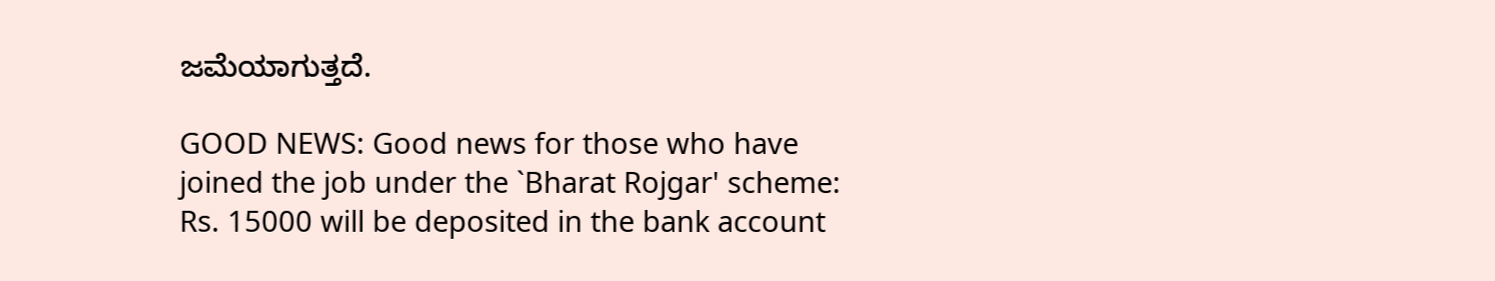ಜಮೆಯಾಗುತ್ತದೆ.

GOOD NEWS: Good news for those who have joined the job under the `Bharat Rojgar' scheme: Rs. 15000 will be deposited in the bank account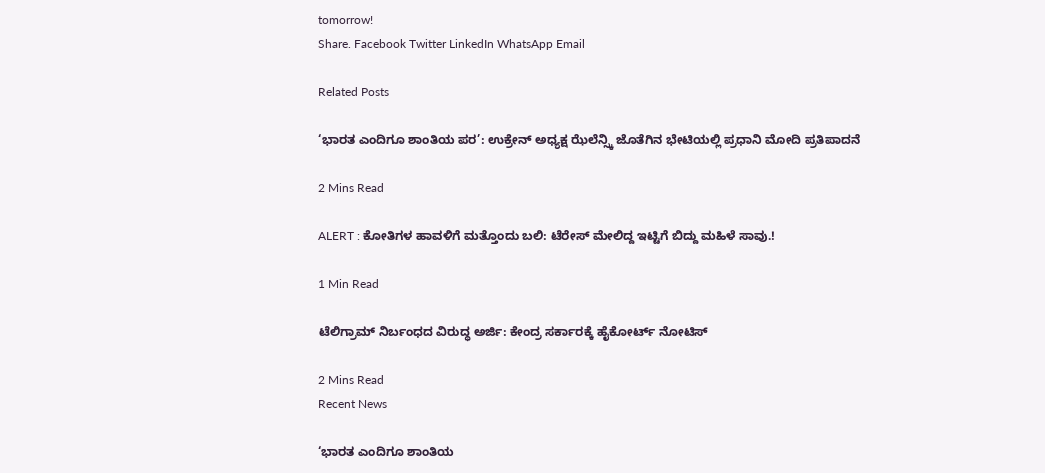tomorrow!
Share. Facebook Twitter LinkedIn WhatsApp Email

Related Posts

‘ಭಾರತ ಎಂದಿಗೂ ಶಾಂತಿಯ ಪರ’: ಉಕ್ರೇನ್ ಅಧ್ಯಕ್ಷ ಝೆಲೆನ್ಸ್ಕಿ ಜೊತೆಗಿನ ಭೇಟಿಯಲ್ಲಿ ಪ್ರಧಾನಿ ಮೋದಿ ಪ್ರತಿಪಾದನೆ

2 Mins Read

ALERT : ಕೋತಿಗಳ ಹಾವಳಿಗೆ ಮತ್ತೊಂದು ಬಲಿ: ಟೆರೇಸ್ ಮೇಲಿದ್ದ ಇಟ್ಟಿಗೆ ಬಿದ್ದು ಮಹಿಳೆ ಸಾವು.!

1 Min Read

ಟೆಲಿಗ್ರಾಮ್ ನಿರ್ಬಂಧದ ವಿರುದ್ಧ ಅರ್ಜಿ: ಕೇಂದ್ರ ಸರ್ಕಾರಕ್ಕೆ ಹೈಕೋರ್ಟ್ ನೋಟಿಸ್‌

2 Mins Read
Recent News

‘ಭಾರತ ಎಂದಿಗೂ ಶಾಂತಿಯ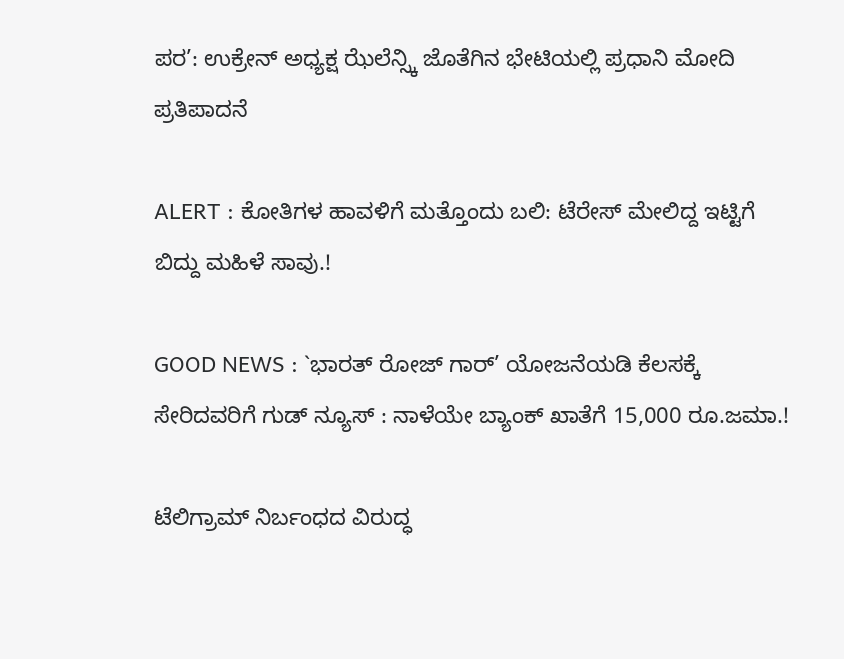ಪರ’: ಉಕ್ರೇನ್ ಅಧ್ಯಕ್ಷ ಝೆಲೆನ್ಸ್ಕಿ ಜೊತೆಗಿನ ಭೇಟಿಯಲ್ಲಿ ಪ್ರಧಾನಿ ಮೋದಿ ಪ್ರತಿಪಾದನೆ

ALERT : ಕೋತಿಗಳ ಹಾವಳಿಗೆ ಮತ್ತೊಂದು ಬಲಿ: ಟೆರೇಸ್ ಮೇಲಿದ್ದ ಇಟ್ಟಿಗೆ ಬಿದ್ದು ಮಹಿಳೆ ಸಾವು.!

GOOD NEWS : `ಭಾರತ್ ರೋಜ್‌ ಗಾರ್’ ಯೋಜನೆಯಡಿ ಕೆಲಸಕ್ಕೆ ಸೇರಿದವರಿಗೆ ಗುಡ್ ನ್ಯೂಸ್ : ನಾಳೆಯೇ ಬ್ಯಾಂಕ್ ಖಾತೆಗೆ 15,000 ರೂ.ಜಮಾ.!

ಟೆಲಿಗ್ರಾಮ್ ನಿರ್ಬಂಧದ ವಿರುದ್ಧ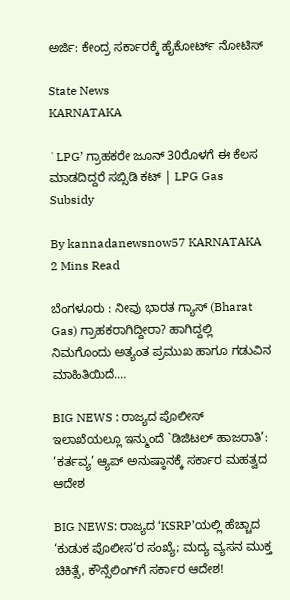ಅರ್ಜಿ: ಕೇಂದ್ರ ಸರ್ಕಾರಕ್ಕೆ ಹೈಕೋರ್ಟ್ ನೋಟಿಸ್‌

State News
KARNATAKA

`LPG’ ಗ್ರಾಹಕರೇ ಜೂನ್ 30ರೊಳಗೆ ಈ ಕೆಲಸ ಮಾಡದಿದ್ದರೆ ಸಬ್ಸಿಡಿ ಕಟ್ | LPG Gas Subsidy

By kannadanewsnow57 KARNATAKA 2 Mins Read

ಬೆಂಗಳೂರು : ನೀವು ಭಾರತ ಗ್ಯಾಸ್ (Bharat Gas) ಗ್ರಾಹಕರಾಗಿದ್ದೀರಾ? ಹಾಗಿದ್ದಲ್ಲಿ ನಿಮಗೊಂದು ಅತ್ಯಂತ ಪ್ರಮುಖ ಹಾಗೂ ಗಡುವಿನ ಮಾಹಿತಿಯಿದೆ.…

BIG NEWS : ರಾಜ್ಯದ ಪೊಲೀಸ್ ಇಲಾಖೆಯಲ್ಲೂ ಇನ್ಮುಂದೆ `ಡಿಜಿಟಲ್ ಹಾಜರಾತಿ’: ‘ಕರ್ತವ್ಯ’ ಆ್ಯಪ್ ಅನುಷ್ಠಾನಕ್ಕೆ ಸರ್ಕಾರ ಮಹತ್ವದ ಆದೇಶ

BIG NEWS: ರಾಜ್ಯದ ‘KSRP’ಯಲ್ಲಿ ಹೆಚ್ಚಾದ ‘ಕುಡುಕ ಪೊಲೀಸ’ರ ಸಂಖ್ಯೆ; ಮದ್ಯ ವ್ಯಸನ ಮುಕ್ತ ಚಿಕಿತ್ಸೆ, ಕೌನ್ಸೆಲಿಂಗ್‌ಗೆ ಸರ್ಕಾರ ಆದೇಶ!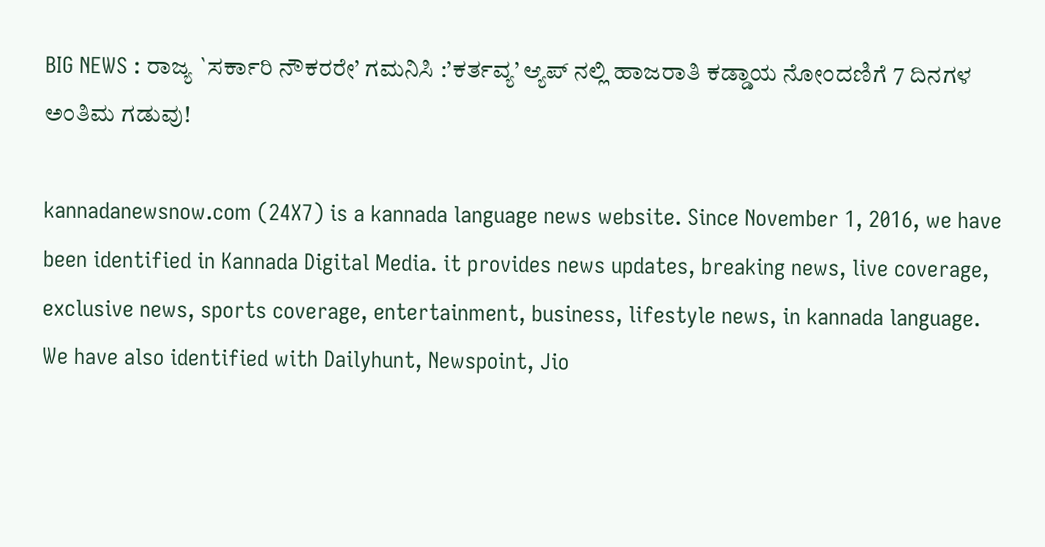BIG NEWS : ರಾಜ್ಯ `ಸರ್ಕಾರಿ ನೌಕರರೇ’ ಗಮನಿಸಿ :’ಕರ್ತವ್ಯ’ ಆ್ಯಪ್ ನಲ್ಲಿ ಹಾಜರಾತಿ ಕಡ್ಡಾಯ ನೋಂದಣಿಗೆ 7 ದಿನಗಳ ಅಂತಿಮ ಗಡುವು!

kannadanewsnow.com (24X7) is a kannada language news website. Since November 1, 2016, we have been identified in Kannada Digital Media. it provides news updates, breaking news, live coverage, exclusive news, sports coverage, entertainment, business, lifestyle news, in kannada language. We have also identified with Dailyhunt, Newspoint, Jio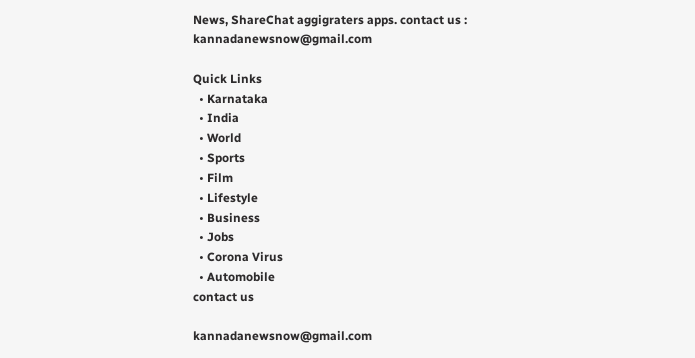News, ShareChat aggigraters apps. contact us : kannadanewsnow@gmail.com

Quick Links
  • Karnataka
  • India
  • World
  • Sports
  • Film
  • Lifestyle
  • Business
  • Jobs
  • Corona Virus
  • Automobile
contact us

kannadanewsnow@gmail.com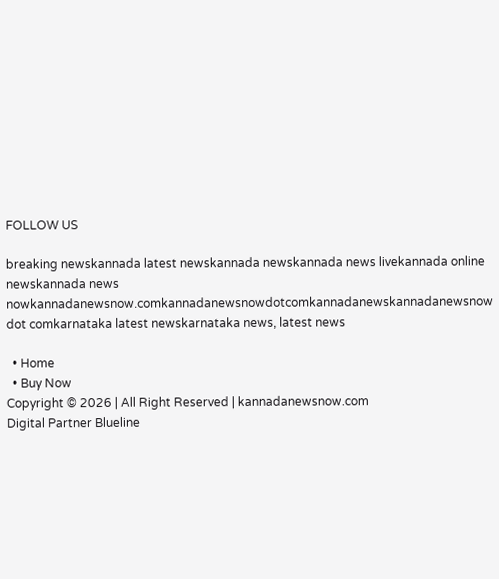FOLLOW US

breaking newskannada latest newskannada newskannada news livekannada online newskannada news nowkannadanewsnow.comkannadanewsnowdotcomkannadanewskannadanewsnow dot comkarnataka latest newskarnataka news, latest news

  • Home
  • Buy Now
Copyright © 2026 | All Right Reserved | kannadanewsnow.com
Digital Partner Blueline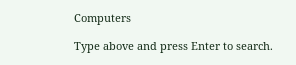Computers

Type above and press Enter to search.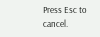Press Esc to cancel.